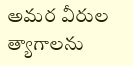అమర వీరుల త్యాగాలను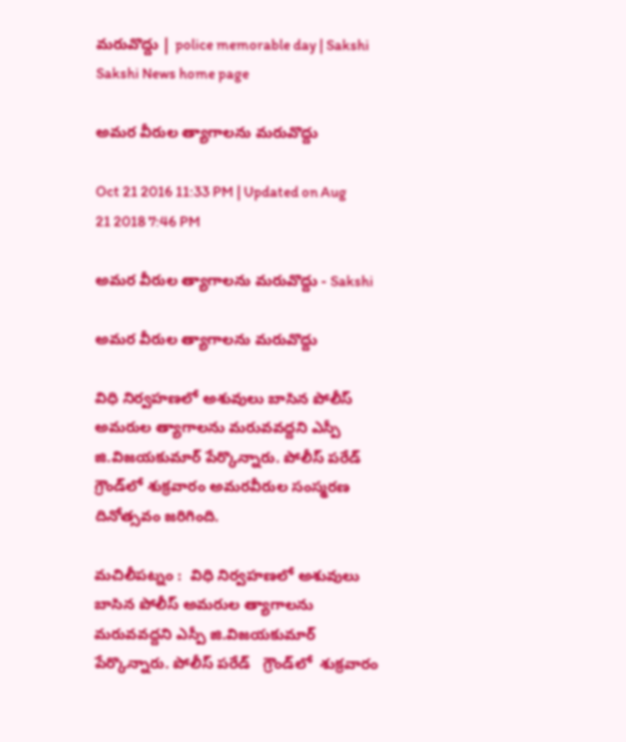మరువొద్దు | police memorable day | Sakshi
Sakshi News home page

అమర వీరుల త్యాగాలను మరువొద్దు

Oct 21 2016 11:33 PM | Updated on Aug 21 2018 7:46 PM

అమర వీరుల త్యాగాలను మరువొద్దు - Sakshi

అమర వీరుల త్యాగాలను మరువొద్దు

విధి నిర్వహణలో అశువులు బాసిన పోలీస్‌ అమరుల త్యాగాలను మరువవద్దని ఎస్పీ జి.విజయకుమార్‌ పేర్కొన్నారు. పోలీస్‌ పరేడ్‌ గ్రౌండ్‌లో శుక్రవారం అమరవీరుల సంస్మరణ దినోత్సవం జరిగింది.

మచిలీపట్నం :  విధి నిర్వహణలో అశువులు బాసిన పోలీస్‌ అమరుల త్యాగాలను మరువవద్దని ఎస్పీ జి.విజయకుమార్‌ పేర్కొన్నారు. పోలీస్‌ పరేడ్‌   గ్రౌండ్‌లో  శుక్రవారం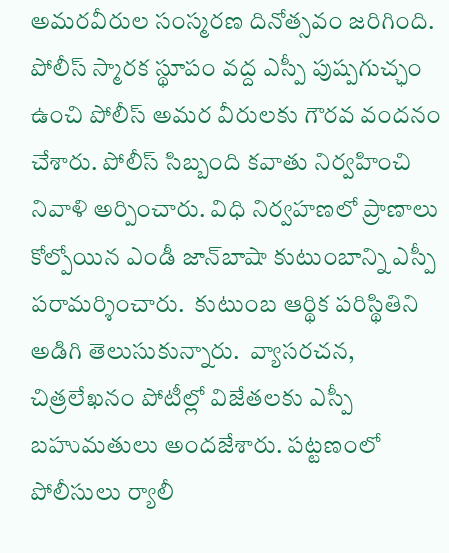అమరవీరుల సంస్మరణ దినోత్సవం జరిగింది. పోలీస్‌ స్మారక స్థూపం వద్ద ఎస్పీ పుష్పగుచ్ఛం ఉంచి పోలీస్‌ అమర వీరులకు గౌరవ వందనం చేశారు. పోలీస్‌ సిబ్బంది కవాతు నిర్వహించి నివాళి అర్పించారు. విధి నిర్వహణలో ప్రాణాలు కోల్పోయిన ఎండీ జాన్‌బాషా కుటుంబాన్ని ఎస్పీ పరామర్శించారు.  కుటుంబ ఆర్థిక పరిస్థితిని అడిగి తెలుసుకున్నారు.  వ్యాసరచన, చిత్రలేఖనం పోటీల్లో విజేతలకు ఎస్పీ బహుమతులు అందజేశారు. పట్టణంలో పోలీసులు ర్యాలీ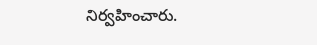నిర్వహించారు.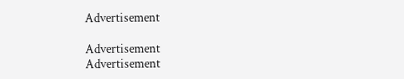Advertisement

Advertisement
Advertisement